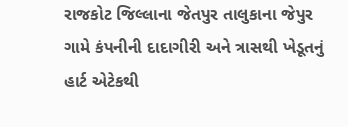રાજકોટ જિલ્લાના જેતપુર તાલુકાના જેપુર ગામે કંપનીની દાદાગીરી અને ત્રાસથી ખેડૂતનું હાર્ટ એટેકથી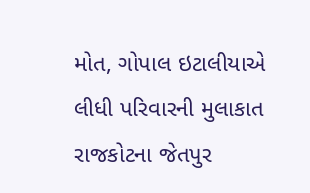મોત, ગોપાલ ઇટાલીયાએ લીધી પરિવારની મુલાકાત
રાજકોટના જેતપુર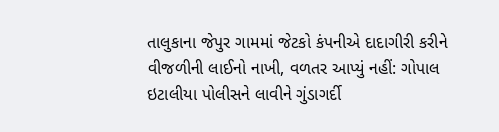તાલુકાના જેપુર ગામમાં જેટકો કંપનીએ દાદાગીરી કરીને વીજળીની લાઈનો નાખી, વળતર આપ્યું નહીં: ગોપાલ ઇટાલીયા પોલીસને લાવીને ગુંડાગર્દી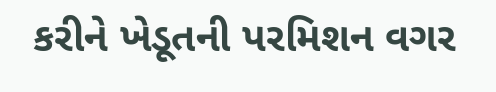કરીને ખેડૂતની પરમિશન વગર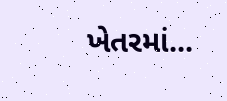ખેતરમાં...